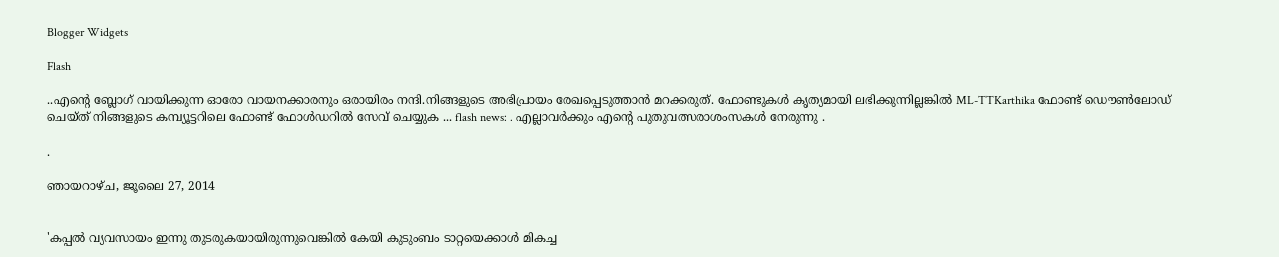Blogger Widgets

Flash

..എന്റെ ബ്ലോഗ് വായിക്കുന്ന ഓരോ വായനക്കാരനും ഒരായിരം നന്ദി.നിങ്ങളുടെ അഭിപ്രായം രേഖപ്പെടുത്താന്‍ മറക്കരുത്. ഫോണ്ടുകള്‍ കൃത്യമായി ലഭിക്കുന്നില്ലങ്കില്‍ ML-TTKarthika ഫോണ്ട് ഡൌണ്‍ലോഡ് ചെയ്ത് നിങ്ങളുടെ കമ്പ്യൂട്ടറിലെ ഫോണ്ട് ഫോള്‍ഡറില്‍ സേവ് ചെയ്യുക ... flash news: . എല്ലാവര്‍ക്കും എന്റെ പുതുവത്സരാശംസകള്‍ നേരുന്നു .

.

ഞായറാഴ്‌ച, ജൂലൈ 27, 2014


'കപ്പല്‍ വ്യവസായം ഇന്നു തുടരുകയായിരുന്നുവെങ്കില്‍ കേയി കുടുംബം ടാറ്റയെക്കാള്‍ മികച്ച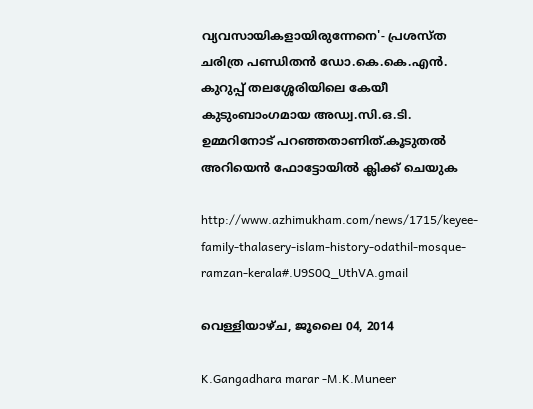വ്യവസായികളായിരുന്നേനെ'- പ്രശസ്ത ചരിത്ര പണ്ഡിതന്‍ ഡോ.കെ.കെ.എന്‍. കുറുപ്പ് തലശ്ശേരിയിലെ കേയീ കുടുംബാംഗമായ അഡ്വ.സി.ഒ.ടി. ഉമ്മറിനോട് പറഞ്ഞതാണിത്.കൂടുതല്‍ അറിയെന്‍ ഫോട്ടോയില്‍ ക്ലിക്ക് ചെയുക

http://www.azhimukham.com/news/1715/keyee-family-thalasery-islam-history-odathil-mosque-ramzan-kerala#.U9S0Q_UthVA.gmail

വെള്ളിയാഴ്‌ച, ജൂലൈ 04, 2014

K.Gangadhara marar -M.K.Muneer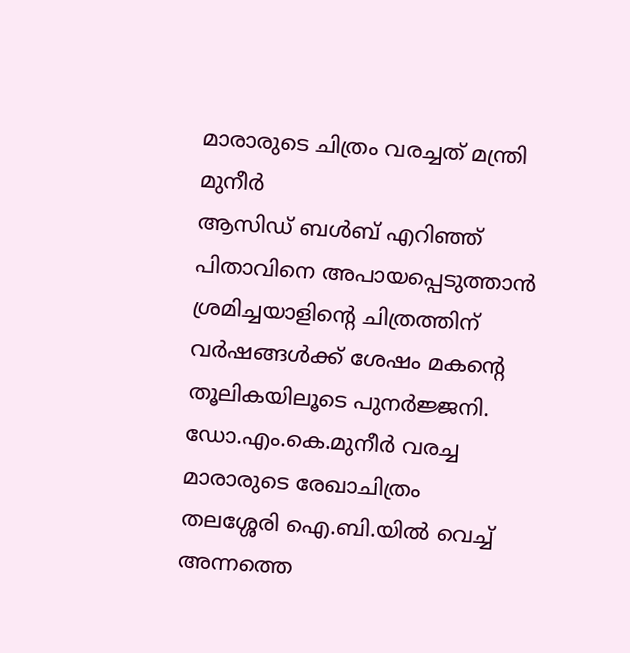മാരാരുടെ ചിത്രം വരച്ചത് മന്ത്രി
മുനീര്‍
ആസിഡ് ബള്‍ബ് എറിഞ്ഞ് പിതാവിനെ അപായപ്പെടുത്താന്‍ ശ്രമിച്ചയാളിന്റെ ചിത്രത്തിന് വര്‍ഷങ്ങള്‍ക്ക് ശേഷം മകന്റെ തൂലികയിലൂടെ പുനര്‍ജ്ജനി.
ഡോ.എം.കെ.മുനീര്‍ വരച്ച
മാരാരുടെ രേഖാചിത്രം
തലശ്ശേരി ഐ.ബി.യില്‍ വെച്ച് അന്നത്തെ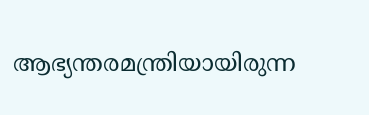ആഭ്യന്തരമന്ത്രിയായിരുന്ന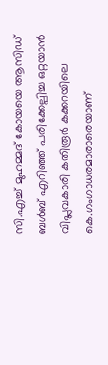സി.എച്ച് മുഹമ്മദ് കോയയെ ആസിഡ് ബള്‍ബ് എറിഞ്ഞ് പരിക്കേല്പിച്ച ഒറ്റയാന്‍ വിപ്ലവകാരി കതിരൂര്‍ കക്കറയിലെ കെ.ഗംഗാധരമാരാരെയാണ്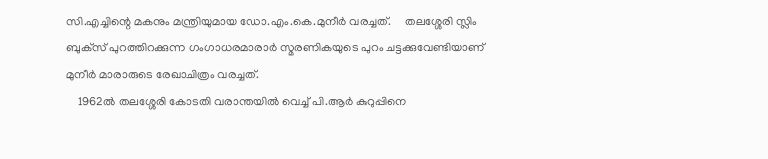സി.എച്ചിന്റെ മകനും മന്ത്രിയുമായ ഡോ.എം.കെ.മുനീര്‍ വരച്ചത്.     തലശ്ശേരി സ്ലിം ബുക്‌സ് പുറത്തിറക്കുന്ന ഗംഗാധരമാരാര്‍ സ്മരണികയുടെ പുറം ചട്ടക്കുവേണ്ടിയാണ് മുനീര്‍ മാരാരുടെ രേഖാചിത്രം വരച്ചത്.
    1962ല്‍ തലശ്ശേരി കോടതി വരാന്തയില്‍ വെച്ച് പി.ആര്‍ കുറുപ്പിനെ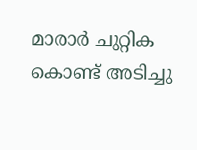മാരാര്‍ ചുറ്റിക കൊണ്ട് അടിച്ചു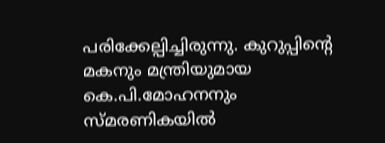പരിക്കേല്പിച്ചിരുന്നു. കുറുപ്പിന്റെ മകനും മന്ത്രിയുമായ കെ.പി.മോഹനനും സ്മരണികയില്‍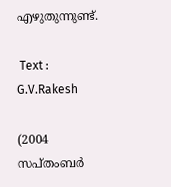എഴുതുന്നുണ്ട്.

 Text : G.V.Rakesh

(2004 സപ്തംബര്‍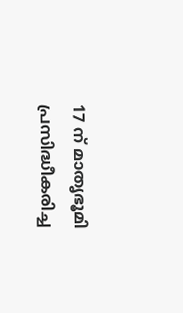17 ന് മാതൃഭൂമി പ്രസിദ്ധീകരിച്ച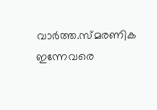വാര്‍ത്ത.സ്മരണിക ഇന്നേവരെ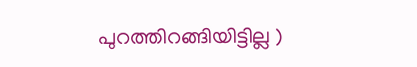പുറത്തിറങ്ങിയിട്ടില്ല )